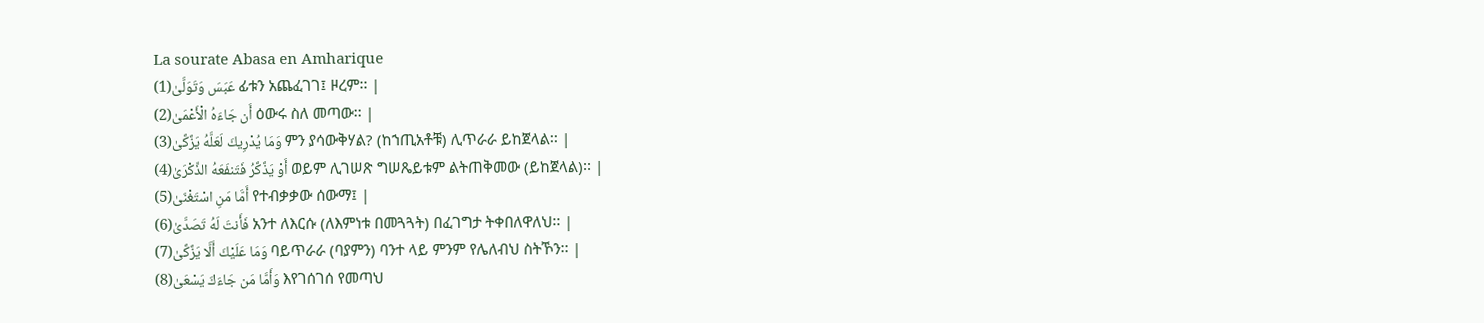La sourate Abasa en Amharique
عَبَسَ وَتَوَلَّىٰ(1) ፊቱን አጨፈገገ፤ ዞረም፡፡ |
أَن جَاءَهُ الْأَعْمَىٰ(2) ዕውሩ ስለ መጣው፡፡ |
وَمَا يُدْرِيكَ لَعَلَّهُ يَزَّكَّىٰ(3) ምን ያሳውቅሃል? (ከኀጢአቶቹ) ሊጥራራ ይከጀላል፡፡ |
أَوْ يَذَّكَّرُ فَتَنفَعَهُ الذِّكْرَىٰ(4) ወይም ሊገሠጽ ግሠጼይቱም ልትጠቅመው (ይከጀላል)፡፡ |
أَمَّا مَنِ اسْتَغْنَىٰ(5) የተብቃቃው ሰውማ፤ |
فَأَنتَ لَهُ تَصَدَّىٰ(6) አንተ ለእርሱ (ለእምነቱ በመጓጓት) በፈገግታ ትቀበለዋለህ፡፡ |
وَمَا عَلَيْكَ أَلَّا يَزَّكَّىٰ(7) ባይጥራራ (ባያምን) ባንተ ላይ ምንም የሌለብህ ስትኾን፡፡ |
وَأَمَّا مَن جَاءَكَ يَسْعَىٰ(8) እየገሰገሰ የመጣህ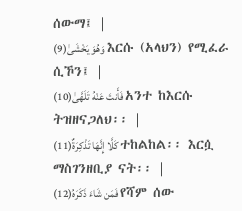ሰውማ፤ |
وَهُوَ يَخْشَىٰ(9) እርሱ (አላህን) የሚፈራ ሲኾን፤ |
فَأَنتَ عَنْهُ تَلَهَّىٰ(10) አንተ ከእርሱ ትዝዘናጋለህ፡፡ |
كَلَّا إِنَّهَا تَذْكِرَةٌ(11) ተከልከል፡፡ እርሷ ማስገንዘቢያ ናት፡፡ |
فَمَن شَاءَ ذَكَرَهُ(12) የሻም ሰው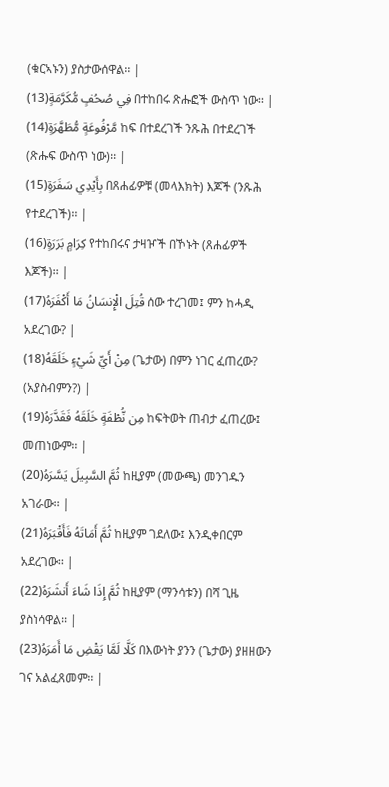(ቁርኣኑን) ያስታውሰዋል፡፡ |
فِي صُحُفٍ مُّكَرَّمَةٍ(13) በተከበሩ ጽሑፎች ውስጥ ነው፡፡ |
مَّرْفُوعَةٍ مُّطَهَّرَةٍ(14) ከፍ በተደረገች ንጹሕ በተደረገች (ጽሑፍ ውስጥ ነው)፡፡ |
بِأَيْدِي سَفَرَةٍ(15) በጸሐፊዎቹ (መላእክት) እጆች (ንጹሕ የተደረገች)፡፡ |
كِرَامٍ بَرَرَةٍ(16) የተከበሩና ታዛዦች በኾኑት (ጸሐፊዎች እጆች)፡፡ |
قُتِلَ الْإِنسَانُ مَا أَكْفَرَهُ(17) ሰው ተረገመ፤ ምን ከሓዲ አደረገው? |
مِنْ أَيِّ شَيْءٍ خَلَقَهُ(18) (ጌታው) በምን ነገር ፈጠረው? (አያስብምን?) |
مِن نُّطْفَةٍ خَلَقَهُ فَقَدَّرَهُ(19) ከፍትወት ጠብታ ፈጠረው፤ መጠነውም፡፡ |
ثُمَّ السَّبِيلَ يَسَّرَهُ(20) ከዚያም (መውጫ) መንገዱን አገራው፡፡ |
ثُمَّ أَمَاتَهُ فَأَقْبَرَهُ(21) ከዚያም ገደለው፤ እንዲቀበርም አደረገው፡፡ |
ثُمَّ إِذَا شَاءَ أَنشَرَهُ(22) ከዚያም (ማንሳቱን) በሻ ጊዜ ያስነሳዋል፡፡ |
كَلَّا لَمَّا يَقْضِ مَا أَمَرَهُ(23) በእውነት ያንን (ጌታው) ያዘዘውን ገና አልፈጸመም፡፡ |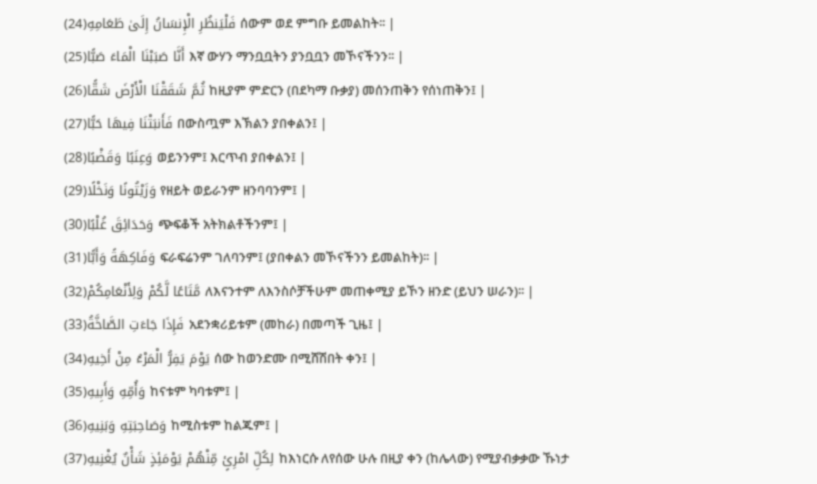فَلْيَنظُرِ الْإِنسَانُ إِلَىٰ طَعَامِهِ(24) ሰውም ወደ ምግቡ ይመልከት፡፡ |
أَنَّا صَبَبْنَا الْمَاءَ صَبًّا(25) እኛ ውሃን ማንቧቧትን ያንቧቧን መኾናችንን፡፡ |
ثُمَّ شَقَقْنَا الْأَرْضَ شَقًّا(26) ከዚያም ምድርን (በደካማ ቡቃያ) መሰንጠቅን የሰነጠቅን፤ |
فَأَنبَتْنَا فِيهَا حَبًّا(27) በውስጧም እኽልን ያበቀልን፤ |
وَعِنَبًا وَقَضْبًا(28) ወይንንም፤ እርጥብ ያበቀልን፤ |
وَزَيْتُونًا وَنَخْلًا(29) የዘይት ወይራንም ዘንባባንም፤ |
وَحَدَائِقَ غُلْبًا(30) ጭፍቆች አትክልቶችንም፤ |
وَفَاكِهَةً وَأَبًّا(31) ፍራፍሬንም ገለባንም፤ (ያበቀልን መኾናችንን ይመልከት)፡፡ |
مَّتَاعًا لَّكُمْ وَلِأَنْعَامِكُمْ(32) ለእናንተም ለእንስሶቻችሁም መጠቀሚያ ይኾን ዘንድ (ይህን ሠራን)፡፡ |
فَإِذَا جَاءَتِ الصَّاخَّةُ(33) አደንቋሪይቱም (መከራ) በመጣች ጊዜ፤ |
يَوْمَ يَفِرُّ الْمَرْءُ مِنْ أَخِيهِ(34) ሰው ከወንድሙ በሚሸሽበት ቀን፤ |
وَأُمِّهِ وَأَبِيهِ(35) ከናቱም ካባቱም፤ |
وَصَاحِبَتِهِ وَبَنِيهِ(36) ከሚስቱም ከልጁም፤ |
لِكُلِّ امْرِئٍ مِّنْهُمْ يَوْمَئِذٍ شَأْنٌ يُغْنِيهِ(37) ከእነርሱ ለየሰው ሁሉ በዚያ ቀን (ከሌላው) የሚያብቃቃው ኹነታ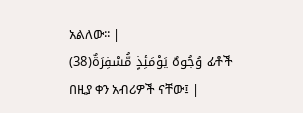አልለው፡፡ |
وُجُوهٌ يَوْمَئِذٍ مُّسْفِرَةٌ(38) ፊቶች በዚያ ቀን አብሪዎች ናቸው፤ |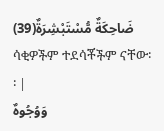ضَاحِكَةٌ مُّسْتَبْشِرَةٌ(39) ሳቂዎችም ተደሳቾችም ናቸው፡፡ |
وَوُجُوهٌ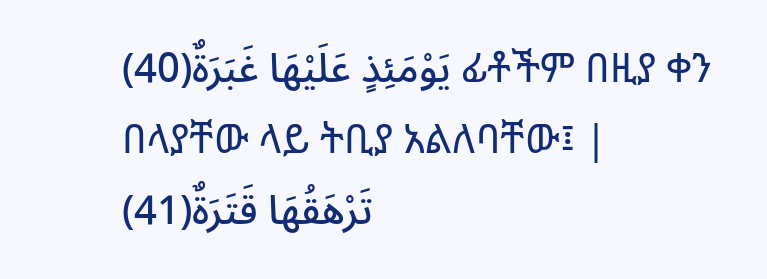يَوْمَئِذٍ عَلَيْهَا غَبَرَةٌ(40) ፊቶችም በዚያ ቀን በላያቸው ላይ ትቢያ አልለባቸው፤ |
تَرْهَقُهَا قَتَرَةٌ(41)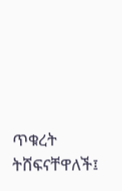ጥቁረት ትሸፍናቸዋለች፤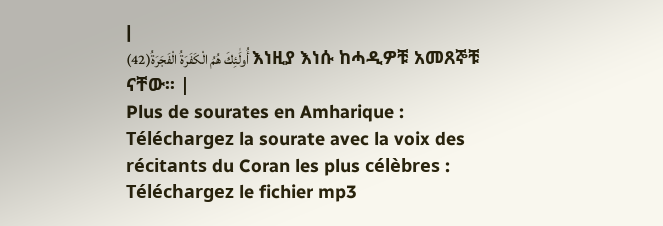|
أُولَٰئِكَ هُمُ الْكَفَرَةُ الْفَجَرَةُ(42) እነዚያ እነሱ ከሓዲዎቹ አመጸኞቹ ናቸው፡፡ |
Plus de sourates en Amharique :
Téléchargez la sourate avec la voix des récitants du Coran les plus célèbres :
Téléchargez le fichier mp3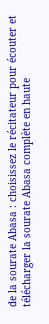de la sourate Abasa : choisissez le récitateur pour écouter et télécharger la sourate Abasa complète en haute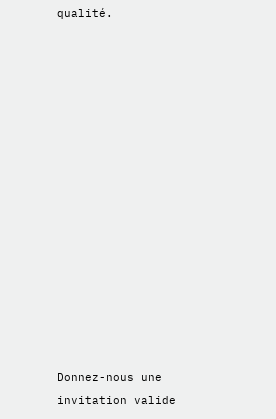qualité.















Donnez-nous une invitation valide